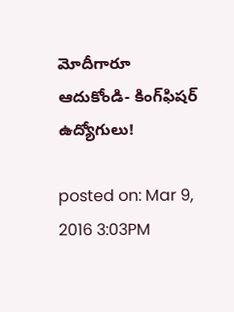మోదీగారూ ఆదుకోండి- కింగ్‌ఫిషర్ ఉద్యోగులు!

posted on: Mar 9, 2016 3:03PM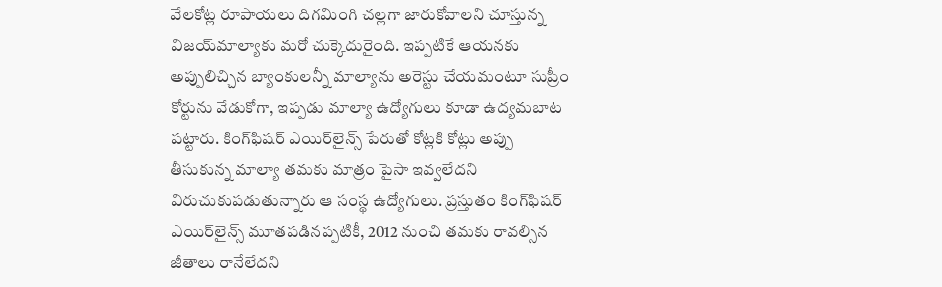వేలకోట్ల రూపాయలు దిగమింగి చల్లగా జారుకోవాలని చూస్తున్న విజయ్‌మాల్యాకు మరో చుక్కెదురైంది. ఇప్పటికే ఆయనకు అప్పులిచ్చిన బ్యాంకులన్నీ మాల్యాను అరెస్టు చేయమంటూ సుప్రీం కోర్టును వేడుకోగా, ఇప్పడు మాల్యా ఉద్యోగులు కూడా ఉద్యమబాట పట్టారు. కింగ్‌ఫిషర్‌ ఎయిర్‌లైన్స్‌ పేరుతో కోట్లకి కోట్లు అప్పు తీసుకున్న మాల్యా తమకు మాత్రం పైసా ఇవ్వలేదని విరుచుకుపడుతున్నారు ఆ సంస్థ ఉద్యోగులు. ప్రస్తుతం కింగ్‌ఫిషర్‌ ఎయిర్‌లైన్స్ మూతపడినప్పటికీ, 2012 నుంచి తమకు రావల్సిన జీతాలు రానేలేదని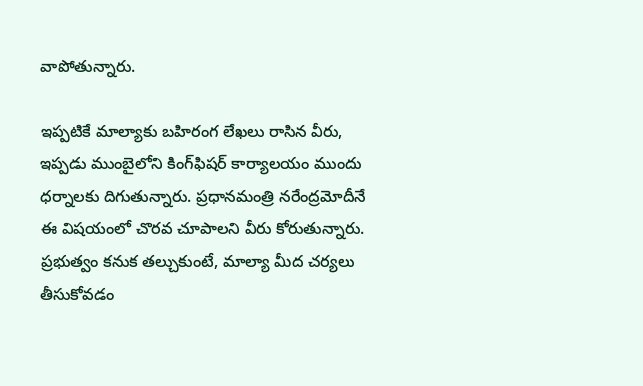వాపోతున్నారు.

ఇప్పటికే మాల్యాకు బహిరంగ లేఖలు రాసిన వీరు, ఇప్పడు ముంబైలోని కింగ్‌ఫిషర్‌ కార్యాలయం ముందు ధర్నాలకు దిగుతున్నారు. ప్రధానమంత్రి నరేంద్రమోదీనే ఈ విషయంలో చొరవ చూపాలని వీరు కోరుతున్నారు. ప్రభుత్వం కనుక తల్చుకుంటే, మాల్యా మీద చర్యలు తీసుకోవడం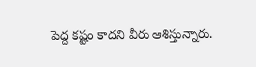పెద్ద కష్టం కాదని వీరు ఆశిస్తున్నారు.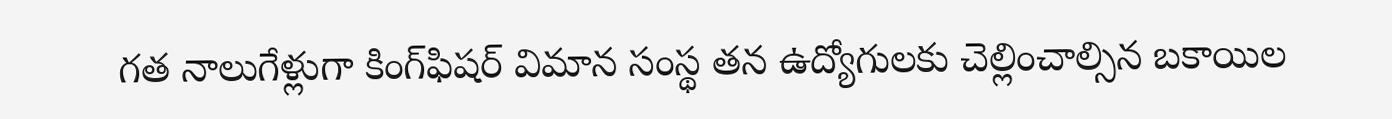గత నాలుగేళ్లుగా కింగ్‌ఫిషర్‌ విమాన సంస్థ తన ఉద్యోగులకు చెల్లించాల్సిన బకాయిల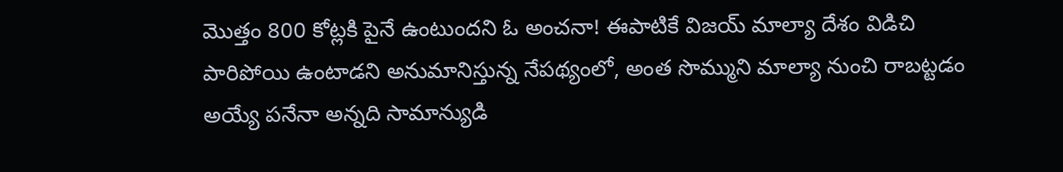మొత్తం 800 కోట్లకి పైనే ఉంటుందని ఓ అంచనా! ఈపాటికే విజయ్ మాల్యా దేశం విడిచి పారిపోయి ఉంటాడని అనుమానిస్తున్న నేపథ్యంలో, అంత సొమ్ముని మాల్యా నుంచి రాబట్టడం అయ్యే పనేనా అన్నది సామాన్యుడి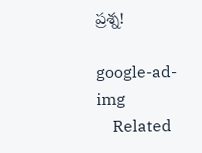ప్రశ్న!

google-ad-img
    Related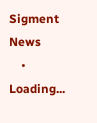Sigment News
    • Loading...